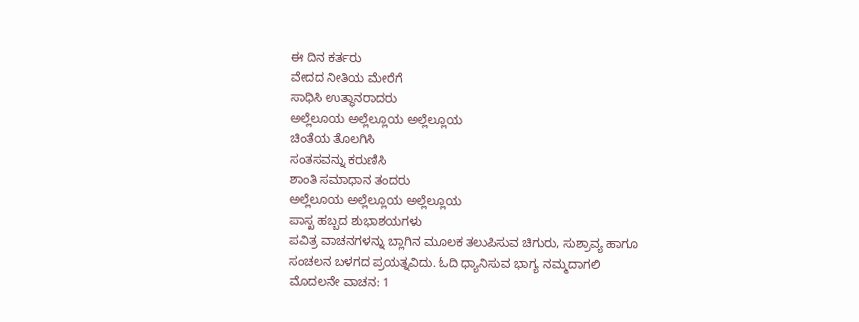ಈ ದಿನ ಕರ್ತರು
ವೇದದ ನೀತಿಯ ಮೇರೆಗೆ
ಸಾಧಿಸಿ ಉತ್ಥಾನರಾದರು
ಅಲ್ಲೆಲೂಯ ಅಲ್ಲೆಲ್ಲೂಯ ಅಲ್ಲೆಲ್ಲೂಯ
ಚಿಂತೆಯ ತೊಲಗಿಸಿ
ಸಂತಸವನ್ನು ಕರುಣಿಸಿ
ಶಾಂತಿ ಸಮಾಧಾನ ತಂದರು
ಅಲ್ಲೆಲೂಯ ಅಲ್ಲೆಲ್ಲೂಯ ಅಲ್ಲೆಲ್ಲೂಯ
ಪಾಸ್ಖ ಹಬ್ಬದ ಶುಭಾಶಯಗಳು
ಪವಿತ್ರ ವಾಚನಗಳನ್ನು ಬ್ಲಾಗಿನ ಮೂಲಕ ತಲುಪಿಸುವ ಚಿಗುರು, ಸುಶ್ರಾವ್ಯ ಹಾಗೂ ಸಂಚಲನ ಬಳಗದ ಪ್ರಯತ್ನವಿದು. ಓದಿ ಧ್ಯಾನಿಸುವ ಭಾಗ್ಯ ನಮ್ಮದಾಗಲಿ
ಮೊದಲನೇ ವಾಚನ: 1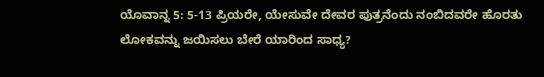ಯೊವಾನ್ನ 5: 5-13 ಪ್ರಿಯರೇ, ಯೇಸುವೇ ದೇವರ ಪುತ್ರನೆಂದು ನಂಬಿದವರೇ ಹೊರತು ಲೋಕವನ್ನು ಜಯಿಸಲು ಬೇರೆ ಯಾರಿಂದ ಸಾಧ್ಯ?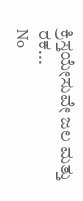ಕ್ರಿಸ್ತಯೇಸುವೇ ಜಲ ಮತ್ತು ರಕ...
No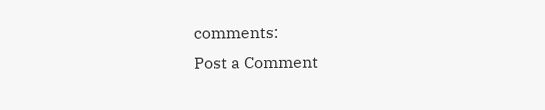comments:
Post a Comment